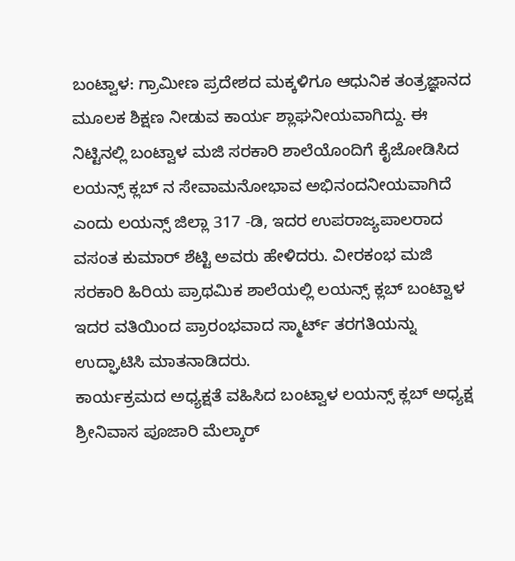ಬಂಟ್ವಾಳ: ಗ್ರಾಮೀಣ ಪ್ರದೇಶದ ಮಕ್ಕಳಿಗೂ ಆಧುನಿಕ ತಂತ್ರಜ್ಞಾನದ ಮೂಲಕ ಶಿಕ್ಷಣ ನೀಡುವ ಕಾರ್ಯ ಶ್ಲಾಘನೀಯವಾಗಿದ್ದು. ಈ ನಿಟ್ಟಿನಲ್ಲಿ ಬಂಟ್ವಾಳ ಮಜಿ ಸರಕಾರಿ ಶಾಲೆಯೊಂದಿಗೆ ಕೈಜೋಡಿಸಿದ ಲಯನ್ಸ್ ಕ್ಲಬ್ ನ ಸೇವಾಮನೋಭಾವ ಅಭಿನಂದನೀಯವಾಗಿದೆ ಎಂದು ಲಯನ್ಸ್ ಜಿಲ್ಲಾ 317 -ಡಿ, ಇದರ ಉಪರಾಜ್ಯಪಾಲರಾದ ವಸಂತ ಕುಮಾರ್ ಶೆಟ್ಟಿ ಅವರು ಹೇಳಿದರು. ವೀರಕಂಭ ಮಜಿ ಸರಕಾರಿ ಹಿರಿಯ ಪ್ರಾಥಮಿಕ ಶಾಲೆಯಲ್ಲಿ ಲಯನ್ಸ್ ಕ್ಲಬ್ ಬಂಟ್ವಾಳ ಇದರ ವತಿಯಿಂದ ಪ್ರಾರಂಭವಾದ ಸ್ಮಾರ್ಟ್ ತರಗತಿಯನ್ನು ಉದ್ಘಾಟಿಸಿ ಮಾತನಾಡಿದರು.
ಕಾರ್ಯಕ್ರಮದ ಅಧ್ಯಕ್ಷತೆ ವಹಿಸಿದ ಬಂಟ್ವಾಳ ಲಯನ್ಸ್ ಕ್ಲಬ್ ಅಧ್ಯಕ್ಷ ಶ್ರೀನಿವಾಸ ಪೂಜಾರಿ ಮೆಲ್ಕಾರ್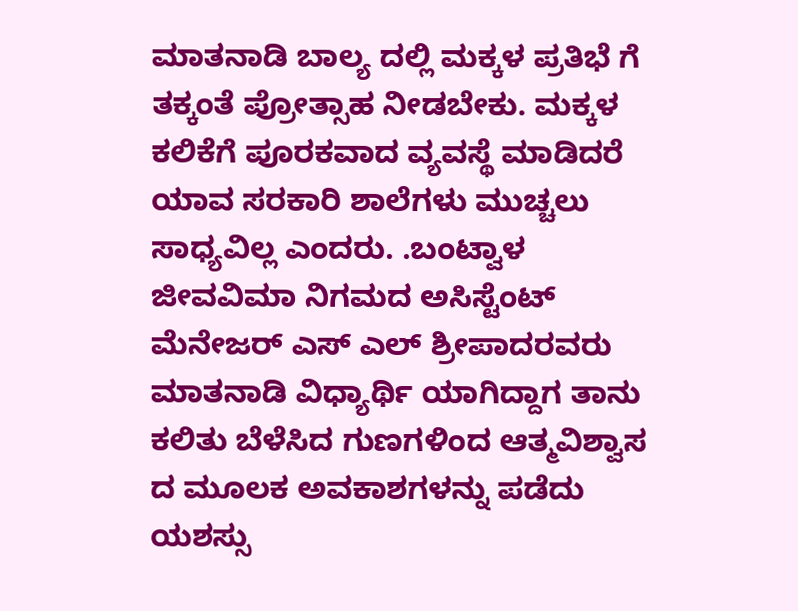ಮಾತನಾಡಿ ಬಾಲ್ಯ ದಲ್ಲಿ ಮಕ್ಕಳ ಪ್ರತಿಭೆ ಗೆ ತಕ್ಕಂತೆ ಪ್ರೋತ್ಸಾಹ ನೀಡಬೇಕು. ಮಕ್ಕಳ ಕಲಿಕೆಗೆ ಪೂರಕವಾದ ವ್ಯವಸ್ಥೆ ಮಾಡಿದರೆ ಯಾವ ಸರಕಾರಿ ಶಾಲೆಗಳು ಮುಚ್ಚಲು ಸಾಧ್ಯವಿಲ್ಲ ಎಂದರು. .ಬಂಟ್ವಾಳ ಜೀವವಿಮಾ ನಿಗಮದ ಅಸಿಸ್ಟೆಂಟ್ ಮೆನೇಜರ್ ಎಸ್ ಎಲ್ ಶ್ರೀಪಾದರವರು ಮಾತನಾಡಿ ವಿಧ್ಯಾರ್ಥಿ ಯಾಗಿದ್ದಾಗ ತಾನು ಕಲಿತು ಬೆಳೆಸಿದ ಗುಣಗಳಿಂದ ಆತ್ಮವಿಶ್ವಾಸ ದ ಮೂಲಕ ಅವಕಾಶಗಳನ್ನು ಪಡೆದು ಯಶಸ್ಸು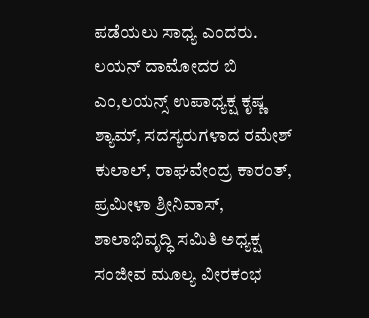ಪಡೆಯಲು ಸಾಧ್ಯ ಎಂದರು.
ಲಯನ್ ದಾಮೋದರ ಬಿ ಎಂ,ಲಯನ್ಸ್ ಉಪಾಧ್ಯಕ್ಷ ಕೃಷ್ಣ ಶ್ಯಾಮ್, ಸದಸ್ಯರುಗಳಾದ ರಮೇಶ್ ಕುಲಾಲ್, ರಾಘವೇಂದ್ರ ಕಾರಂತ್, ಪ್ರಮೀಳಾ ಶ್ರೀನಿವಾಸ್, ಶಾಲಾಭಿವೃದ್ಧಿ ಸಮಿತಿ ಅಧ್ಯಕ್ಷ ಸಂಜೀವ ಮೂಲ್ಯ ವೀರಕಂಭ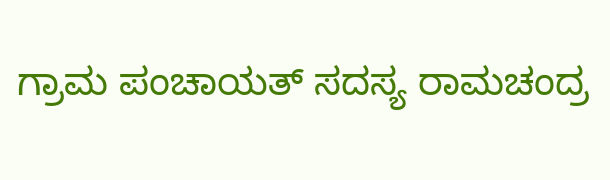ಗ್ರಾಮ ಪಂಚಾಯತ್ ಸದಸ್ಯ ರಾಮಚಂದ್ರ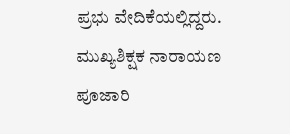ಪ್ರಭು ವೇದಿಕೆಯಲ್ಲಿದ್ದರು. ಮುಖ್ಯಶಿಕ್ಷಕ ನಾರಾಯಣ ಪೂಜಾರಿ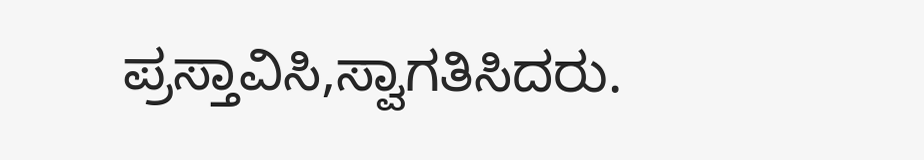ಪ್ರಸ್ತಾವಿಸಿ,ಸ್ವಾಗತಿಸಿದರು.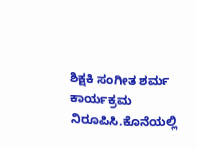ಶಿಕ್ಷಕಿ ಸಂಗೀತ ಶರ್ಮ ಕಾರ್ಯಕ್ರಮ ನಿರೂಪಿಸಿ.ಕೊನೆಯಲ್ಲಿ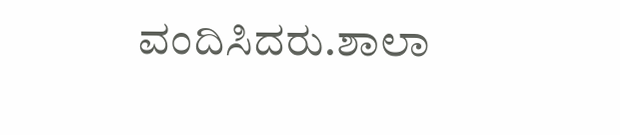ವಂದಿಸಿದರು.ಶಾಲಾ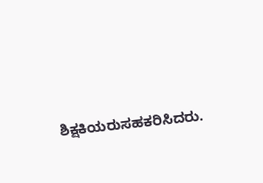ಶಿಕ್ಷಕಿಯರುಸಹಕರಿಸಿದರು.